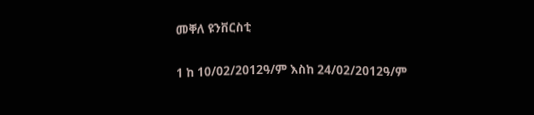መቐለ ዩንቨርስቲ

1 ከ 10/02/2012ዓ/ም እስከ 24/02/2012ዓ/ም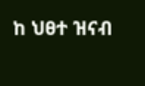ከ ህፀተ ዝናብ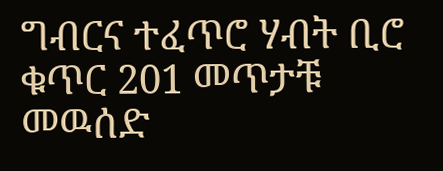ግብርና ተፈጥሮ ሃብት ቢሮ ቁጥር 201 መጥታቹ መዉሰድ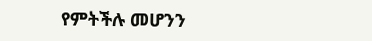የምትችሉ መሆንን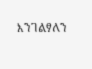እንገልፃለን